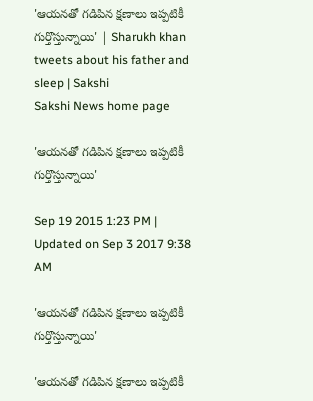'ఆయనతో గడిపిన క్షణాలు ఇప్పటికీ గుర్తొస్తున్నాయి' | Sharukh khan tweets about his father and sleep | Sakshi
Sakshi News home page

'ఆయనతో గడిపిన క్షణాలు ఇప్పటికీ గుర్తొస్తున్నాయి'

Sep 19 2015 1:23 PM | Updated on Sep 3 2017 9:38 AM

'ఆయనతో గడిపిన క్షణాలు ఇప్పటికీ  గుర్తొస్తున్నాయి'

'ఆయనతో గడిపిన క్షణాలు ఇప్పటికీ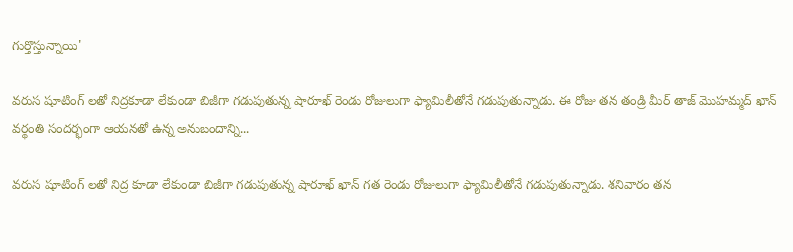గుర్తొస్తున్నాయి'

వరుస షూటింగ్ లతో నిద్రకూడా లేకుండా బిజీగా గడుపుతున్న షారూఖ్ రెండు రోజులుగా ఫ్యామిలీతోనే గడుపుతున్నాడు. ఈ రోజు తన తండ్రి మీర్ తాజ్ మొహమ్మద్ ఖాన్ వర్థంతి సందర్భంగా ఆయనతో ఉన్న అనుబందాన్ని...

వరుస షూటింగ్ లతో నిద్ర కూడా లేకుండా బిజీగా గడుపుతున్న షారూఖ్ ఖాన్ గత రెండు రోజులుగా ఫ్యామిలీతోనే గడుపుతున్నాడు. శనివారం తన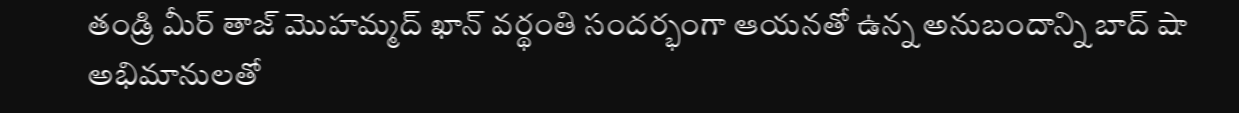తండ్రి మీర్ తాజ్ మొహమ్మద్ ఖాన్ వర్థంతి సందర్భంగా ఆయనతో ఉన్న అనుబందాన్ని బాద్ షా అభిమానులతో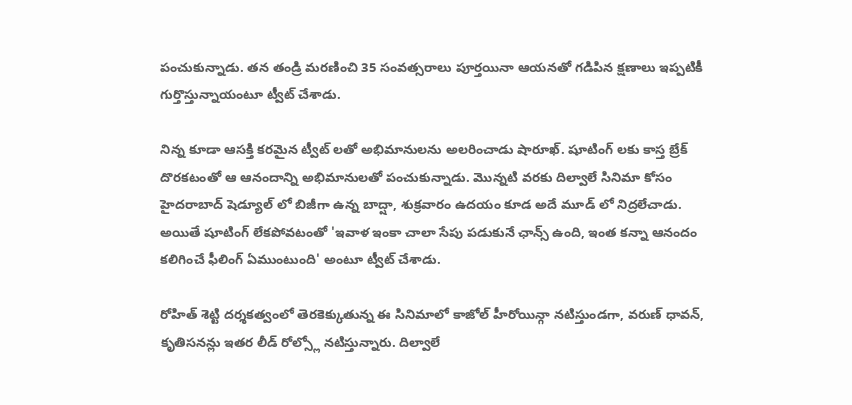పంచుకున్నాడు. తన తండ్రి మరణించి 35 సంవత్సరాలు పూర్తయినా ఆయనతో గడిపిన క్షణాలు ఇప్పటికీ  గుర్తొస్తున్నాయంటూ ట్వీట్ చేశాడు.

నిన్న కూడా ఆసక్తి కరమైన ట్వీట్ లతో అభిమానులను అలరించాడు షారూఖ్. షూటింగ్ లకు కాస్త బ్రేక్ దొరకటంతో ఆ ఆనందాన్ని అభిమానులతో పంచుకున్నాడు. మొన్నటి వరకు దిల్వాలే సినిమా కోసం హైదరాబాద్ షెడ్యూల్ లో బిజీగా ఉన్న బాద్షా, శుక్రవారం ఉదయం కూడ అదే మూడ్ లో నిద్రలేచాడు. అయితే షూటింగ్ లేకపోవటంతో 'ఇవాళ ఇంకా చాలా సేపు పడుకునే ఛాన్స్ ఉంది, ఇంత కన్నా ఆనందం కలిగించే ఫీలింగ్ ఏముంటుంది' అంటూ ట్వీట్ చేశాడు.

రోహిత్ శెట్టి దర్శకత్వంలో తెరకెక్కుతున్న ఈ సినిమాలో కాజోల్ హీరోయిన్గా నటిస్తుండగా, వరుణ్ ధావన్, కృతిసనన్లు ఇతర లీడ్ రోల్స్లో నటిస్తున్నారు. దిల్వాలే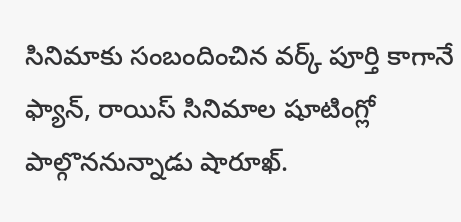సినిమాకు సంబందించిన వర్క్ పూర్తి కాగానే ఫ్యాన్, రాయిస్ సినిమాల షూటింగ్లో పాల్గొననున్నాడు షారూఖ్.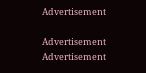Advertisement

Advertisement
Advertisement